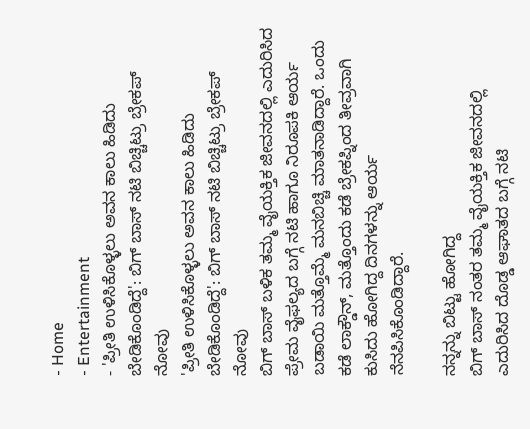- Home
- Entertainment
- 'ಪ್ರೀತಿ ಉಳಿಸಿಕೊಳ್ಳಲು ಅವನ ಕಾಲು ಹಿಡಿದು ಬೇಡಿಕೊಂಡಿದ್ದೆ': ಬಿಗ್ ಬಾಸ್ ನಟಿ ಬಿಚ್ಚಿಟ್ರು ಬ್ರೇಕಪ್ ನೋವು
'ಪ್ರೀತಿ ಉಳಿಸಿಕೊಳ್ಳಲು ಅವನ ಕಾಲು ಹಿಡಿದು ಬೇಡಿಕೊಂಡಿದ್ದೆ': ಬಿಗ್ ಬಾಸ್ ನಟಿ ಬಿಚ್ಚಿಟ್ರು ಬ್ರೇಕಪ್ ನೋವು
ಬಿಗ್ ಬಾಸ್ ಬಳಿಕ ತಮ್ಮ ವೈಯಕ್ತಿಕ ಜೀವನದಲ್ಲಿ ಎದುರಿಸಿದ ಪ್ರೇಮ ವೈಫಲ್ಯದ ಬಗ್ಗೆ ನಟಿ ಹಾಗೂ ನಿರೂಪಕಿ ಆರ್ಯ ಬಡಾಯಿ ಮತ್ತೊಮ್ಮೆ ಮನಬಿಚ್ಚಿ ಮಾತನಾಡಿದ್ದಾರೆ. ಒಂದು ಕಡೆ ಲಾಕ್ಡೌನ್, ಮತ್ತೊಂದು ಕಡೆ ಬ್ರೇಕಪ್ನಿಂದ ತೀವ್ರವಾಗಿ ಕುಸಿದು ಹೋಗಿದ್ದ ದಿನಗಳನ್ನು ಆರ್ಯ ನೆನಪಿಸಿಕೊಂಡಿದ್ದಾರೆ.

ನನ್ನನ್ನು ಬಿಟ್ಟು ಹೋಗಿದ್ದ
ಬಿಗ್ ಬಾಸ್ ನಂತರ ತಮ್ಮ ವೈಯಕ್ತಿಕ ಜೀವನದಲ್ಲಿ ಎದುರಿಸಿದ ದೊಡ್ಡ ಆಘಾತದ ಬಗ್ಗೆ ನಟಿ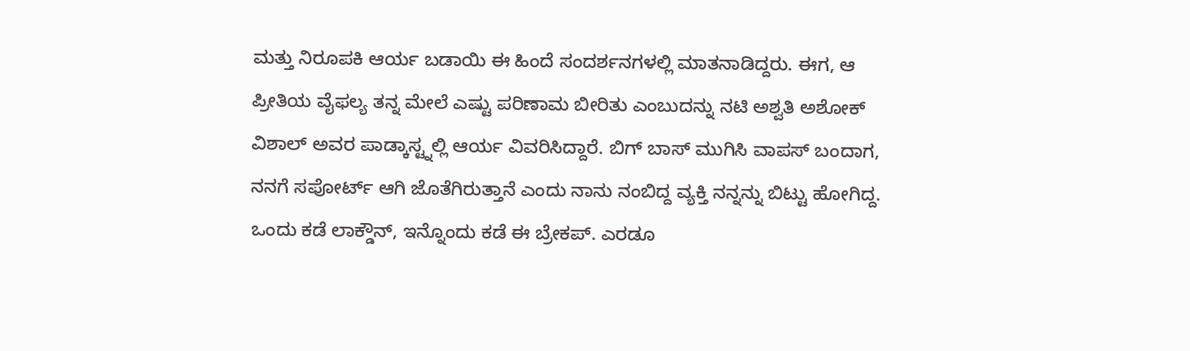ಮತ್ತು ನಿರೂಪಕಿ ಆರ್ಯ ಬಡಾಯಿ ಈ ಹಿಂದೆ ಸಂದರ್ಶನಗಳಲ್ಲಿ ಮಾತನಾಡಿದ್ದರು. ಈಗ, ಆ ಪ್ರೀತಿಯ ವೈಫಲ್ಯ ತನ್ನ ಮೇಲೆ ಎಷ್ಟು ಪರಿಣಾಮ ಬೀರಿತು ಎಂಬುದನ್ನು ನಟಿ ಅಶ್ವತಿ ಅಶೋಕ್ ವಿಶಾಲ್ ಅವರ ಪಾಡ್ಕಾಸ್ಟ್ನಲ್ಲಿ ಆರ್ಯ ವಿವರಿಸಿದ್ದಾರೆ. ಬಿಗ್ ಬಾಸ್ ಮುಗಿಸಿ ವಾಪಸ್ ಬಂದಾಗ, ನನಗೆ ಸಪೋರ್ಟ್ ಆಗಿ ಜೊತೆಗಿರುತ್ತಾನೆ ಎಂದು ನಾನು ನಂಬಿದ್ದ ವ್ಯಕ್ತಿ ನನ್ನನ್ನು ಬಿಟ್ಟು ಹೋಗಿದ್ದ. ಒಂದು ಕಡೆ ಲಾಕ್ಡೌನ್, ಇನ್ನೊಂದು ಕಡೆ ಈ ಬ್ರೇಕಪ್. ಎರಡೂ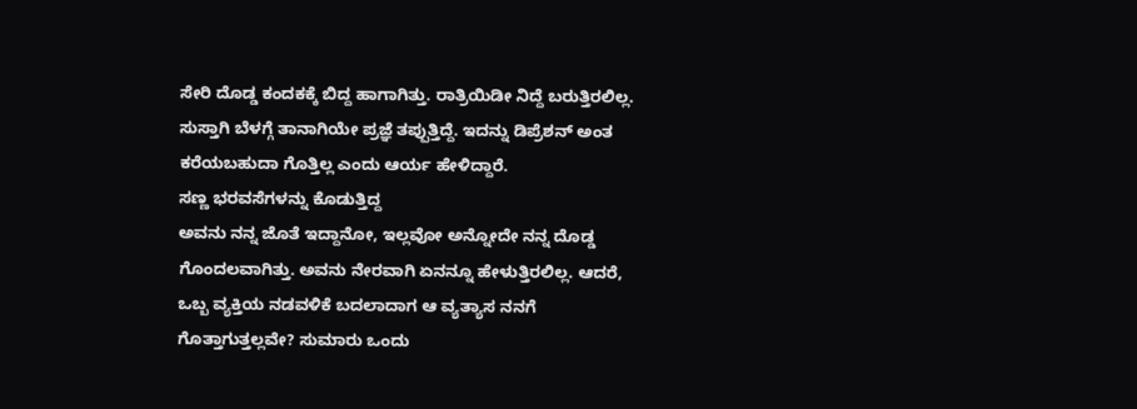ಸೇರಿ ದೊಡ್ಡ ಕಂದಕಕ್ಕೆ ಬಿದ್ದ ಹಾಗಾಗಿತ್ತು. ರಾತ್ರಿಯಿಡೀ ನಿದ್ದೆ ಬರುತ್ತಿರಲಿಲ್ಲ. ಸುಸ್ತಾಗಿ ಬೆಳಗ್ಗೆ ತಾನಾಗಿಯೇ ಪ್ರಜ್ಞೆ ತಪ್ಪುತ್ತಿದ್ದೆ. ಇದನ್ನು ಡಿಪ್ರೆಶನ್ ಅಂತ ಕರೆಯಬಹುದಾ ಗೊತ್ತಿಲ್ಲ ಎಂದು ಆರ್ಯ ಹೇಳಿದ್ದಾರೆ.
ಸಣ್ಣ ಭರವಸೆಗಳನ್ನು ಕೊಡುತ್ತಿದ್ದ
ಅವನು ನನ್ನ ಜೊತೆ ಇದ್ದಾನೋ, ಇಲ್ಲವೋ ಅನ್ನೋದೇ ನನ್ನ ದೊಡ್ಡ ಗೊಂದಲವಾಗಿತ್ತು. ಅವನು ನೇರವಾಗಿ ಏನನ್ನೂ ಹೇಳುತ್ತಿರಲಿಲ್ಲ. ಆದರೆ, ಒಬ್ಬ ವ್ಯಕ್ತಿಯ ನಡವಳಿಕೆ ಬದಲಾದಾಗ ಆ ವ್ಯತ್ಯಾಸ ನನಗೆ ಗೊತ್ತಾಗುತ್ತಲ್ಲವೇ? ಸುಮಾರು ಒಂದು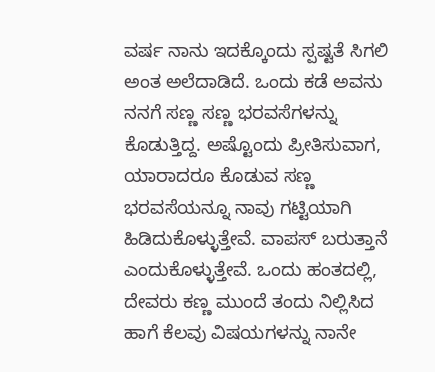ವರ್ಷ ನಾನು ಇದಕ್ಕೊಂದು ಸ್ಪಷ್ಟತೆ ಸಿಗಲಿ ಅಂತ ಅಲೆದಾಡಿದೆ. ಒಂದು ಕಡೆ ಅವನು ನನಗೆ ಸಣ್ಣ ಸಣ್ಣ ಭರವಸೆಗಳನ್ನು ಕೊಡುತ್ತಿದ್ದ. ಅಷ್ಟೊಂದು ಪ್ರೀತಿಸುವಾಗ, ಯಾರಾದರೂ ಕೊಡುವ ಸಣ್ಣ ಭರವಸೆಯನ್ನೂ ನಾವು ಗಟ್ಟಿಯಾಗಿ ಹಿಡಿದುಕೊಳ್ಳುತ್ತೇವೆ. ವಾಪಸ್ ಬರುತ್ತಾನೆ ಎಂದುಕೊಳ್ಳುತ್ತೇವೆ. ಒಂದು ಹಂತದಲ್ಲಿ, ದೇವರು ಕಣ್ಣ ಮುಂದೆ ತಂದು ನಿಲ್ಲಿಸಿದ ಹಾಗೆ ಕೆಲವು ವಿಷಯಗಳನ್ನು ನಾನೇ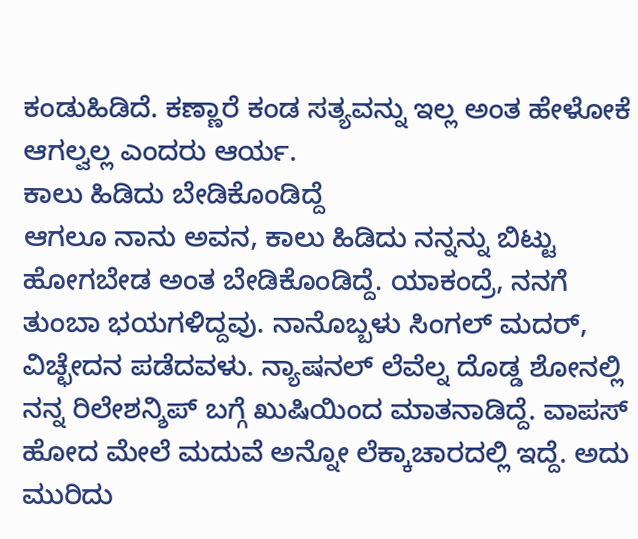ಕಂಡುಹಿಡಿದೆ. ಕಣ್ಣಾರೆ ಕಂಡ ಸತ್ಯವನ್ನು ಇಲ್ಲ ಅಂತ ಹೇಳೋಕೆ ಆಗಲ್ವಲ್ಲ ಎಂದರು ಆರ್ಯ.
ಕಾಲು ಹಿಡಿದು ಬೇಡಿಕೊಂಡಿದ್ದೆ
ಆಗಲೂ ನಾನು ಅವನ, ಕಾಲು ಹಿಡಿದು ನನ್ನನ್ನು ಬಿಟ್ಟು ಹೋಗಬೇಡ ಅಂತ ಬೇಡಿಕೊಂಡಿದ್ದೆ. ಯಾಕಂದ್ರೆ, ನನಗೆ ತುಂಬಾ ಭಯಗಳಿದ್ದವು. ನಾನೊಬ್ಬಳು ಸಿಂಗಲ್ ಮದರ್, ವಿಚ್ಛೇದನ ಪಡೆದವಳು. ನ್ಯಾಷನಲ್ ಲೆವೆಲ್ನ ದೊಡ್ಡ ಶೋನಲ್ಲಿ ನನ್ನ ರಿಲೇಶನ್ಶಿಪ್ ಬಗ್ಗೆ ಖುಷಿಯಿಂದ ಮಾತನಾಡಿದ್ದೆ. ವಾಪಸ್ ಹೋದ ಮೇಲೆ ಮದುವೆ ಅನ್ನೋ ಲೆಕ್ಕಾಚಾರದಲ್ಲಿ ಇದ್ದೆ. ಅದು ಮುರಿದು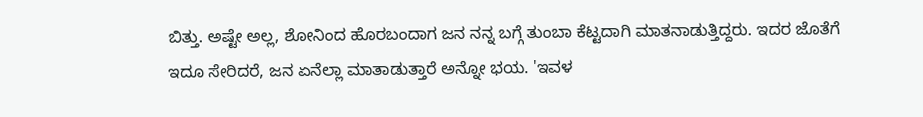ಬಿತ್ತು. ಅಷ್ಟೇ ಅಲ್ಲ, ಶೋನಿಂದ ಹೊರಬಂದಾಗ ಜನ ನನ್ನ ಬಗ್ಗೆ ತುಂಬಾ ಕೆಟ್ಟದಾಗಿ ಮಾತನಾಡುತ್ತಿದ್ದರು. ಇದರ ಜೊತೆಗೆ ಇದೂ ಸೇರಿದರೆ, ಜನ ಏನೆಲ್ಲಾ ಮಾತಾಡುತ್ತಾರೆ ಅನ್ನೋ ಭಯ. 'ಇವಳ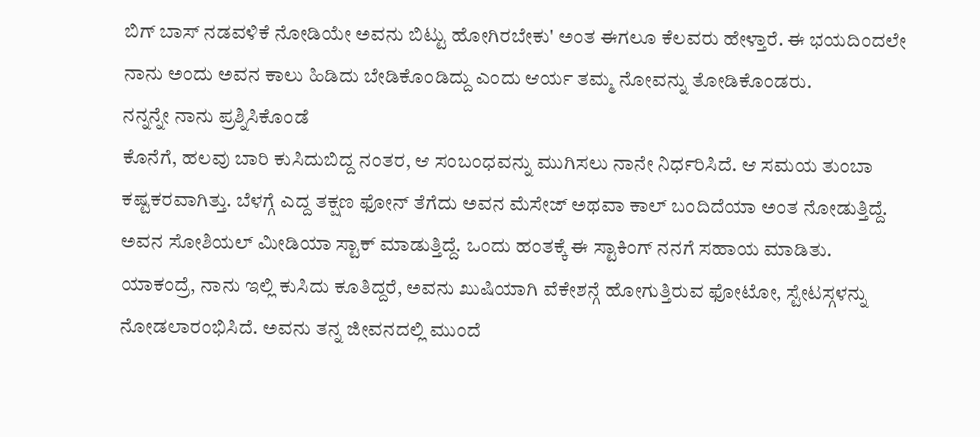ಬಿಗ್ ಬಾಸ್ ನಡವಳಿಕೆ ನೋಡಿಯೇ ಅವನು ಬಿಟ್ಟು ಹೋಗಿರಬೇಕು' ಅಂತ ಈಗಲೂ ಕೆಲವರು ಹೇಳ್ತಾರೆ. ಈ ಭಯದಿಂದಲೇ ನಾನು ಅಂದು ಅವನ ಕಾಲು ಹಿಡಿದು ಬೇಡಿಕೊಂಡಿದ್ದು ಎಂದು ಆರ್ಯ ತಮ್ಮ ನೋವನ್ನು ತೋಡಿಕೊಂಡರು.
ನನ್ನನ್ನೇ ನಾನು ಪ್ರಶ್ನಿಸಿಕೊಂಡೆ
ಕೊನೆಗೆ, ಹಲವು ಬಾರಿ ಕುಸಿದುಬಿದ್ದ ನಂತರ, ಆ ಸಂಬಂಧವನ್ನು ಮುಗಿಸಲು ನಾನೇ ನಿರ್ಧರಿಸಿದೆ. ಆ ಸಮಯ ತುಂಬಾ ಕಷ್ಟಕರವಾಗಿತ್ತು. ಬೆಳಗ್ಗೆ ಎದ್ದ ತಕ್ಷಣ ಫೋನ್ ತೆಗೆದು ಅವನ ಮೆಸೇಜ್ ಅಥವಾ ಕಾಲ್ ಬಂದಿದೆಯಾ ಅಂತ ನೋಡುತ್ತಿದ್ದೆ. ಅವನ ಸೋಶಿಯಲ್ ಮೀಡಿಯಾ ಸ್ಟಾಕ್ ಮಾಡುತ್ತಿದ್ದೆ. ಒಂದು ಹಂತಕ್ಕೆ ಈ ಸ್ಟಾಕಿಂಗ್ ನನಗೆ ಸಹಾಯ ಮಾಡಿತು. ಯಾಕಂದ್ರೆ, ನಾನು ಇಲ್ಲಿ ಕುಸಿದು ಕೂತಿದ್ದರೆ, ಅವನು ಖುಷಿಯಾಗಿ ವೆಕೇಶನ್ಗೆ ಹೋಗುತ್ತಿರುವ ಫೋಟೋ, ಸ್ಟೇಟಸ್ಗಳನ್ನು ನೋಡಲಾರಂಭಿಸಿದೆ. ಅವನು ತನ್ನ ಜೀವನದಲ್ಲಿ ಮುಂದೆ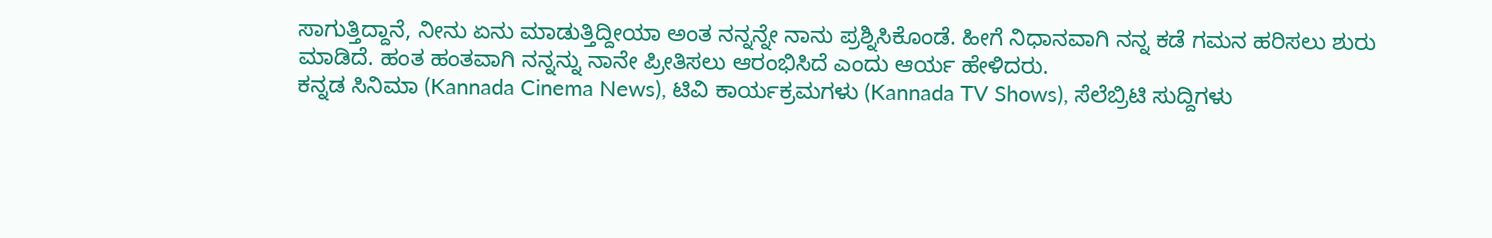ಸಾಗುತ್ತಿದ್ದಾನೆ, ನೀನು ಏನು ಮಾಡುತ್ತಿದ್ದೀಯಾ ಅಂತ ನನ್ನನ್ನೇ ನಾನು ಪ್ರಶ್ನಿಸಿಕೊಂಡೆ. ಹೀಗೆ ನಿಧಾನವಾಗಿ ನನ್ನ ಕಡೆ ಗಮನ ಹರಿಸಲು ಶುರು ಮಾಡಿದೆ. ಹಂತ ಹಂತವಾಗಿ ನನ್ನನ್ನು ನಾನೇ ಪ್ರೀತಿಸಲು ಆರಂಭಿಸಿದೆ ಎಂದು ಆರ್ಯ ಹೇಳಿದರು.
ಕನ್ನಡ ಸಿನಿಮಾ (Kannada Cinema News), ಟಿವಿ ಕಾರ್ಯಕ್ರಮಗಳು (Kannada TV Shows), ಸೆಲೆಬ್ರಿಟಿ ಸುದ್ದಿಗಳು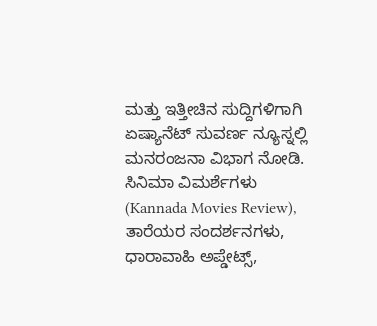ಮತ್ತು ಇತ್ತೀಚಿನ ಸುದ್ದಿಗಳಿಗಾಗಿ ಏಷ್ಯಾನೆಟ್ ಸುವರ್ಣ ನ್ಯೂಸ್ನಲ್ಲಿ ಮನರಂಜನಾ ವಿಭಾಗ ನೋಡಿ. ಸಿನಿಮಾ ವಿಮರ್ಶೆಗಳು (Kannada Movies Review), ತಾರೆಯರ ಸಂದರ್ಶನಗಳು, ಧಾರಾವಾಹಿ ಅಪ್ಡೇಟ್ಸ್,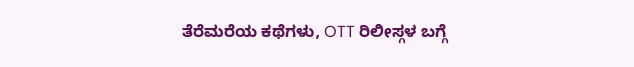ತೆರೆಮರೆಯ ಕಥೆಗಳು, OTT ರಿಲೀಸ್ಗಳ ಬಗ್ಗೆ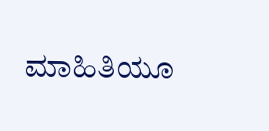ಮಾಹಿತಿಯೂ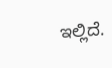ಇಲ್ಲಿದೆ.